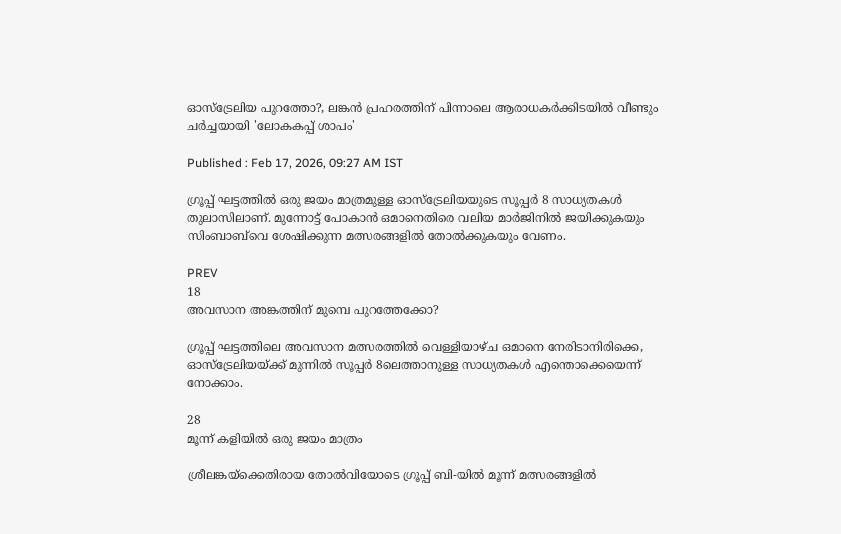ഓസ്‌ട്രേലിയ പുറത്തോ?, ലങ്കൻ പ്രഹരത്തിന് പിന്നാലെ ആരാധകർക്കിടയിൽ വീണ്ടും ചർച്ചയായി 'ലോകകപ്പ് ശാപം'

Published : Feb 17, 2026, 09:27 AM IST

ഗ്രൂപ്പ് ഘട്ടത്തിൽ ഒരു ജയം മാത്രമുള്ള ഓസ്‌ട്രേലിയയുടെ സൂപ്പർ 8 സാധ്യതകൾ തുലാസിലാണ്. മുന്നോട്ട് പോകാൻ ഒമാനെതിരെ വലിയ മാർജിനിൽ ജയിക്കുകയും സിംബാബ്‌വെ ശേഷിക്കുന്ന മത്സരങ്ങളിൽ തോൽക്കുകയും വേണം.

PREV
18
അവസാന അങ്കത്തിന് മുമ്പെ പുറത്തേക്കോ?

ഗ്രൂപ്പ് ഘട്ടത്തിലെ അവസാന മത്സരത്തിൽ വെള്ളിയാഴ്ച ഒമാനെ നേരിടാനിരിക്കെ, ഓസ്‌ട്രേലിയയ്ക്ക് മുന്നിൽ സൂപ്പര്‍ 8ലെത്താനുള്ള സാധ്യതകൾ എന്തൊക്കെയെന്ന് നോക്കാം.

28
മൂന്ന് കളിയില്‍ ഒരു ജയം മാത്രം

ശ്രീലങ്കയ്ക്കെതിരായ തോൽവിയോടെ ഗ്രൂപ്പ് ബി-യിൽ മൂന്ന് മത്സരങ്ങളിൽ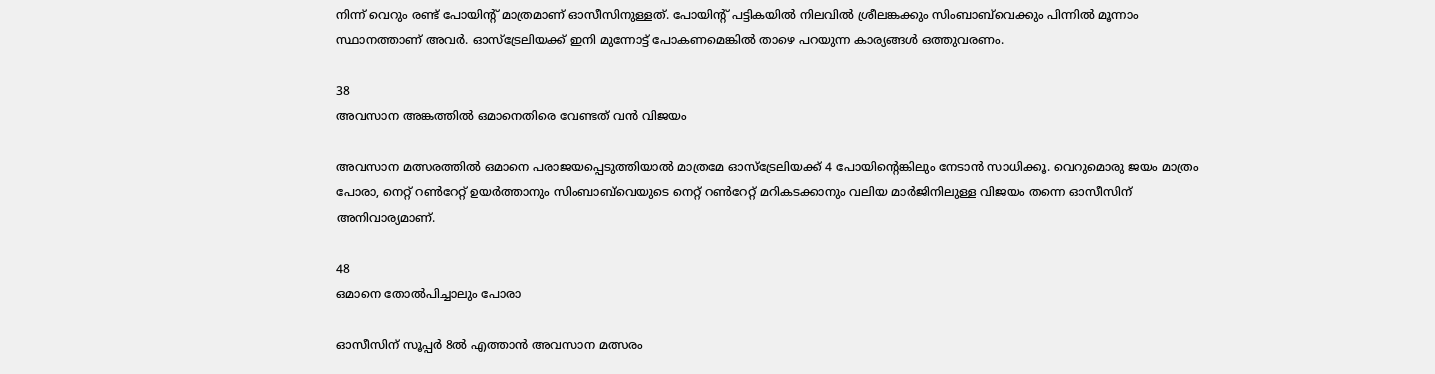നിന്ന് വെറും രണ്ട് പോയിന്‍റ് മാത്രമാണ് ഓസീസിനുള്ളത്. പോയിന്‍റ് പട്ടികയിൽ നിലവിൽ ശ്രീലങ്കക്കും സിംബാബ്‌വെക്കും പിന്നില്‍ മൂന്നാം സ്ഥാനത്താണ് അവർ. ഓസ്‌ട്രേലിയക്ക് ഇനി മുന്നോട്ട് പോകണമെങ്കിൽ താഴെ പറയുന്ന കാര്യങ്ങൾ ഒത്തുവരണം.

38
അവസാന അങ്കത്തില്‍ ഒമാനെതിരെ വേണ്ടത് വൻ വിജയം

അവസാന മത്സരത്തിൽ ഒമാനെ പരാജയപ്പെടുത്തിയാൽ മാത്രമേ ഓസ്‌ട്രേലിയക്ക് 4 പോയിന്‍റെങ്കിലും നേടാൻ സാധിക്കൂ. വെറുമൊരു ജയം മാത്രം പോരാ, നെറ്റ് റൺറേറ്റ് ഉയർത്താനും സിംബാബ്‌വെയുടെ നെറ്റ് റണ്‍റേറ്റ് മറികടക്കാനും വലിയ മാർജിനിലുള്ള വിജയം തന്നെ ഓസീസിന് അനിവാര്യമാണ്.

48
ഒമാനെ തോല്‍പിച്ചാലും പോരാ

ഓസീസിന് സൂപ്പര്‍ 8ൽ എത്താന്‍ അവസാന മത്സരം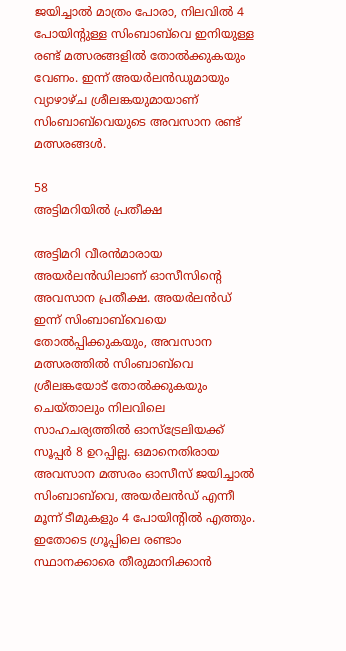ജയിച്ചാല്‍ മാത്രം പോരാ, നിലവിൽ 4 പോയിന്‍റുള്ള സിംബാബ്‌വെ ഇനിയുള്ള രണ്ട് മത്സരങ്ങളിൽ തോല്‍ക്കുകയും വേണം. ഇന്ന് അയര്‍ലന്‍ഡുമായും വ്യാഴാഴ്ച ശ്രീലങ്കയുമായാണ് സിംബാബ്‌വെയുടെ അവസാന രണ്ട് മത്സരങ്ങള്‍.

58
അട്ടിമറിയില്‍ പ്രതീക്ഷ

അട്ടിമറി വീരന്‍മാരായ അയർലൻഡിലാണ് ഓസീസിന്‍റെ അവസാന പ്രതീക്ഷ. അയര്‍ലന്‍ഡ് ഇന്ന് സിംബാബ്‌വെയെ തോൽപ്പിക്കുകയും, അവസാന മത്സരത്തില്‍ സിംബാബ്‌വെ ശ്രീലങ്കയോട് തോൽക്കുകയും ചെയ്താലും നിലവിലെ സാഹചര്യത്തില്‍ ഓസ്‌ട്രേലിയക്ക് സൂപ്പര്‍ 8 ഉറപ്പില്ല. ഒമാനെതിരായ അവസാന മത്സരം ഓസീസ് ജയിച്ചാല്‍ സിംബാബ്‌വെ, അയർലൻഡ് എന്നീ മൂന്ന് ടീമുകളും 4 പോയിന്‍റിൽ എത്തും. ഇതോടെ ഗ്രൂപ്പിലെ രണ്ടാം സ്ഥാനക്കാരെ തീരുമാനിക്കാൻ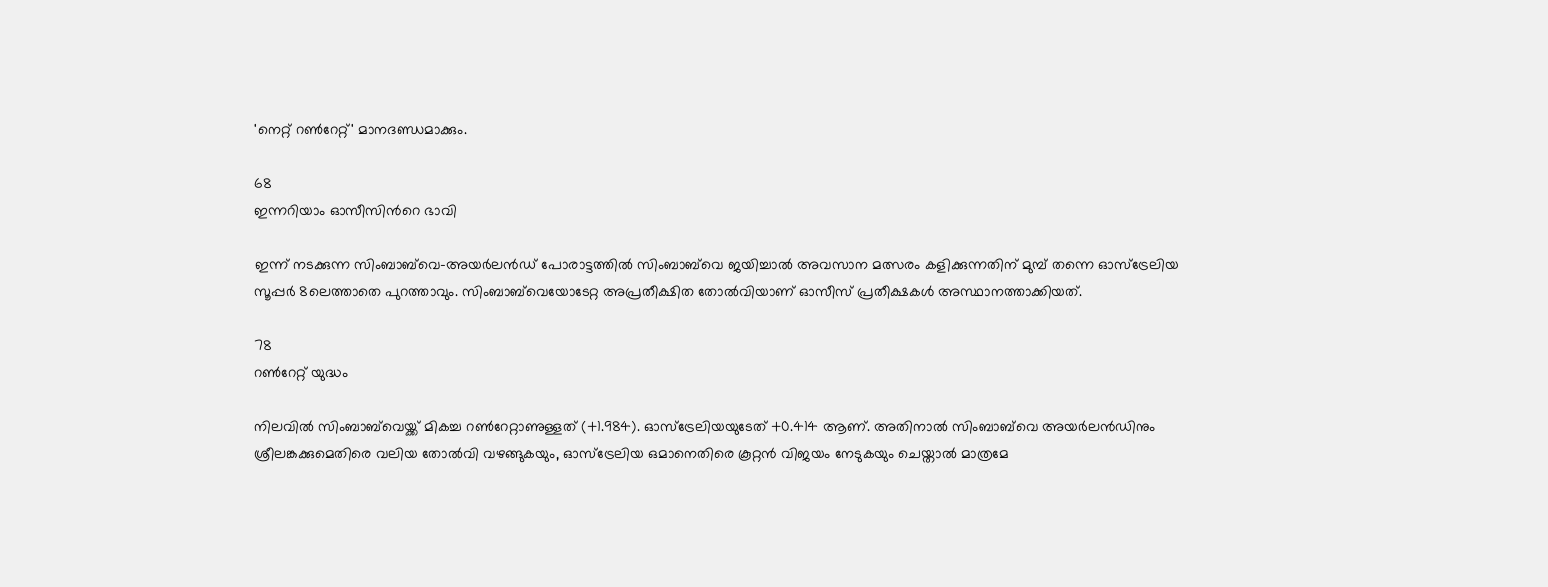'നെറ്റ് റൺറേറ്റ്' മാനദണ്ഡമാക്കും.

68
ഇന്നറിയാം ഓസീസിന്‍റെ ഭാവി

ഇന്ന് നടക്കുന്ന സിംബാബ്‌വെ-അയര്‍ലന്‍ഡ് പോരാട്ടത്തില്‍ സിംബാബ്‌വെ ജയിച്ചാല്‍ അവസാന മത്സരം കളിക്കുന്നതിന് മുമ്പ് തന്നെ ഓസ്ട്രേലിയ സൂപ്പര്‍ 8ലെത്താതെ പുറത്താവും. സിംബാബ്‌വെയോടേറ്റ അപ്രതീക്ഷിത തോല്‍വിയാണ് ഓസീസ് പ്രതീക്ഷകള്‍ അസ്ഥാനത്താക്കിയത്.

78
റൺറേറ്റ് യുദ്ധം

നിലവിൽ സിംബാബ്‌വെയ്ക്ക് മികച്ച റൺറേറ്റാണുള്ളത് (+1.984). ഓസ്‌ട്രേലിയയുടേത് +0.414 ആണ്. അതിനാൽ സിംബാബ്‌വെ അയർലന്‍ഡിനും ശ്രീലങ്കക്കുമെതിരെ വലിയ തോൽവി വഴങ്ങുകയും, ഓസ്‌ട്രേലിയ ഒമാനെതിരെ കൂറ്റൻ വിജയം നേടുകയും ചെയ്താൽ മാത്രമേ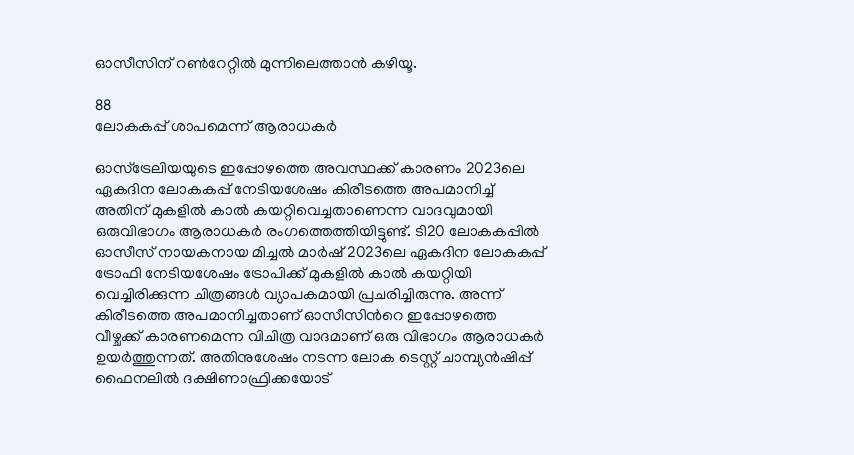ഓസീസിന് റൺറേറ്റിൽ മുന്നിലെത്താൻ കഴിയൂ.

88
ലോകകപ്പ് ശാപമെന്ന് ആരാധകര്‍

ഓസ്ട്രേലിയയുടെ ഇപ്പോഴത്തെ അവസ്ഥക്ക് കാരണം 2023ലെ ഏകദിന ലോകകപ്പ് നേടിയശേഷം കിരീടത്തെ അപമാനിച്ച് അതിന് മുകളില്‍ കാല്‍ കയറ്റിവെച്ചതാണെന്ന വാദവുമായി ഒരുവിഭാഗം ആരാധകര്‍ രംഗത്തെത്തിയിട്ടുണ്ട്. ടി20 ലോകകപ്പില്‍ ഓസീസ് നായകനായ മിച്ചല്‍ മാര്‍ഷ് 2023ലെ ഏകദിന ലോകകപ്പ് ട്രോഫി നേടിയശേഷം ട്രോപിക്ക് മുകളില്‍ കാല്‍ കയറ്റിയി വെച്ചിരിക്കുന്ന ചിത്രങ്ങള്‍ വ്യാപകമായി പ്രചരിച്ചിരുന്നു. അന്ന് കിരീടത്തെ അപമാനിച്ചതാണ് ഓസീസിന്‍റെ ഇപ്പോഴത്തെ വീഴ്ചക്ക് കാരണമെന്ന വിചിത്ര വാദമാണ് ഒരു വിഭാഗം ആരാധകര്‍ ഉയര്‍ത്തുന്നത്. അതിനുശേഷം നടന്ന ലോക ടെസ്റ്റ് ചാമ്പ്യൻഷിപ്പ് ഫൈനലില്‍ ദക്ഷിണാഫ്രിക്കയോട്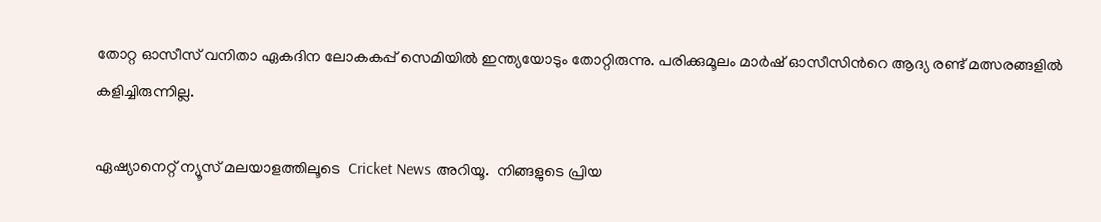തോറ്റ ഓസീസ് വനിതാ ഏകദിന ലോകകപ്പ് സെമിയില്‍ ഇന്ത്യയോടും തോറ്റിരുന്നു. പരിക്കുമൂലം മാര്‍ഷ് ഓസീസിന്‍റെ ആദ്യ രണ്ട് മത്സരങ്ങളില്‍ കളിച്ചിരുന്നില്ല.

ഏഷ്യാനെറ്റ് ന്യൂസ് മലയാളത്തിലൂടെ  Cricket News അറിയൂ.  നിങ്ങളുടെ പ്രിയ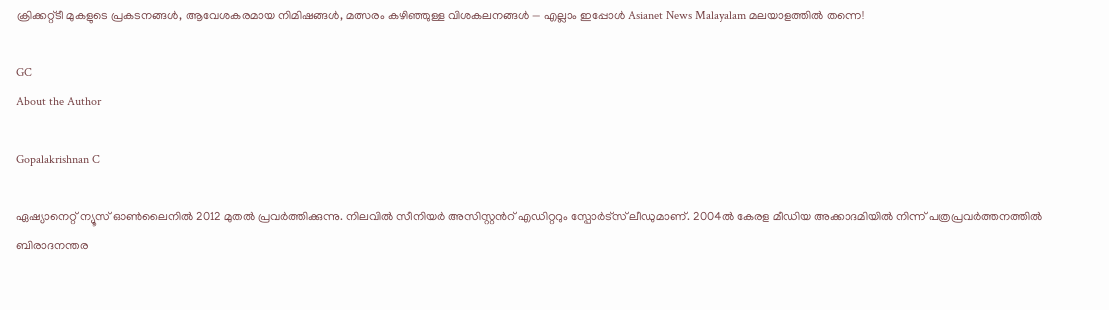ക്രിക്കറ്റ്ടീ മുകളുടെ പ്രകടനങ്ങൾ, ആവേശകരമായ നിമിഷങ്ങൾ, മത്സരം കഴിഞ്ഞുള്ള വിശകലനങ്ങൾ — എല്ലാം ഇപ്പോൾ Asianet News Malayalam മലയാളത്തിൽ തന്നെ!

GC
About the Author

Gopalakrishnan C

ഏഷ്യാനെറ്റ് ന്യൂസ് ഓണ്‍ലൈനില്‍ 2012 മുതല്‍ പ്രവര്‍ത്തിക്കുന്നു. നിലവില്‍ സീനിയര്‍ അസിസ്റ്റന്‍റ് എഡിറ്ററും സ്പോർട്സ് ലീഡുമാണ്. 2004ൽ കേരള മീഡിയ അക്കാദമിയില്‍ നിന്ന് പത്രപ്രവര്‍ത്തനത്തില്‍ ബിരാദനന്തര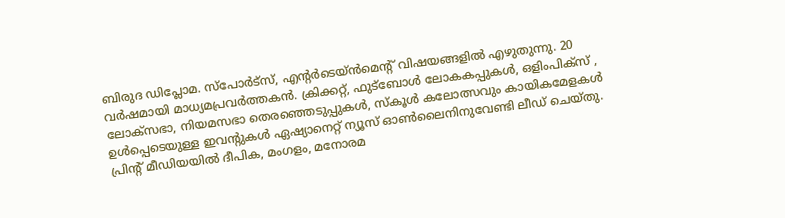ബിരുദ ഡിപ്ലോമ. സ്പോര്‍ട്സ്, എന്‍റര്‍ടെയ്ൻമെന്‍റ് വിഷയങ്ങളില്‍ എഴുതുന്നു. 20 വര്‍ഷമായി മാധ്യമപ്രവര്‍ത്തകൻ. ക്രിക്കറ്റ്, ഫുട്ബോള്‍ ലോകകപ്പുകൾ, ഒളിംപിക്സ് , ലോക്സഭാ, നിയമസഭാ തെരഞ്ഞെടുപ്പുകള്‍, സ്കൂള്‍ കലോത്സവും കായികമേളകള്‍ ഉള്‍പ്പെടെയുള്ള ഇവന്‍റുകള്‍ ഏഷ്യാനെറ്റ് ന്യൂസ് ഓണ്‍ലൈനിനുവേണ്ടി ലീഡ് ചെയ്തു. പ്രിന്‍റ് മീഡിയയില്‍ ദീപിക, മംഗളം, മനോരമ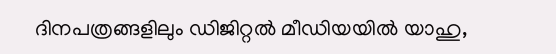ദിനപത്രങ്ങളിലും ഡിജിറ്റൽ മീഡിയയില്‍ യാഹു,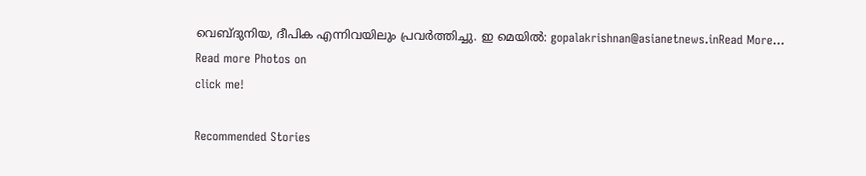വെബ്ദുനിയ, ദീപിക എന്നിവയിലും പ്രവര്‍ത്തിച്ചു. ഇ മെയില്‍: gopalakrishnan@asianetnews.inRead More...
Read more Photos on
click me!

Recommended Stories